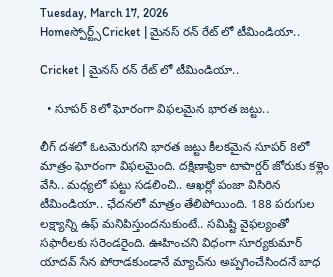Tuesday, March 17, 2026
Homeస్పోర్ట్స్Cricket | మైనస్ రన్ రేట్ లో టీమిండియా..

Cricket | మైనస్ రన్ రేట్ లో టీమిండియా..

  • సూపర్ 8లో ఘోరంగా విఫలమైన భారత జట్టు..

లీగ్ దశలో ఓటమెరుగని భారత జట్టు కీలకమైన సూపర్ 8లో మాత్రం ఘోరంగా విఫలమైంది. దక్షిణాఫ్రికా టాపార్డర్ జోరుకు కళ్లెం వేసి.. మధ్యలో పట్టు సడలించి.. ఆఖర్లో పంజా విసిరిన టీమిండియా.. ఛేదనలో మాత్రం తేలిపోయింది. 188 పరుగుల లక్ష్యాన్ని ఉఫ్‌ మనిపిస్తుందనుకుంటే.. సమిష్టి వైఫల్యంతో సఫారీలకు సరెండరైంది. ఊహించని విధంగా సూర్యకుమార్ యాదవ్ సేన పోరాడకుండానే మ్యాచ్‌ను అప్పగించేసిందనే బాధ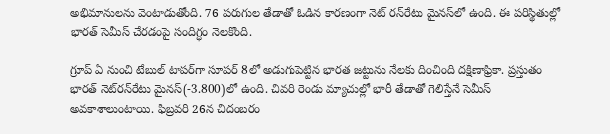అభిమానులను వెంటాడుతోంది. 76 పరుగుల తేడాతో ఓడిన కారణంగా నెట్‌ రన్‌రేటు మైనస్‌లో ఉంది. ఈ పరిస్థితుల్లో భారత్ సెమీస్ చేరడంపై సందిగ్ధం నెలకొంది.

గ్రూప్ ఏ నుంచి టేబుల్ టాపర్‌గా సూపర్‌ 8లో అడుగుపెట్టిన భారత జట్టును నేలకు దించింది దక్షిణాఫ్రికా. ప్రస్తుతం భారత్ నెట్‌రన్‌రేటు మైనస్‌(-3.800)లో ఉంది. చివరి రెండు మ్యాచుల్లో భారీ తేడాతో గెలిస్తేనే సెమీస్ అవకాశాలుంటాయి. ఫిబ్రవరి 26న చిదంబరం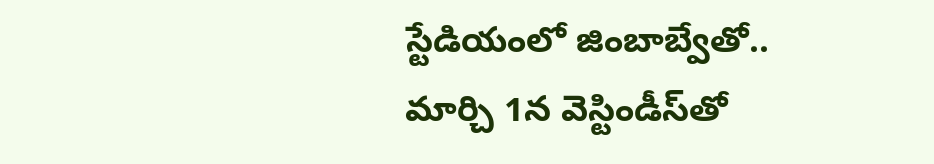స్టేడియంలో జింబాబ్వేతో.. మార్చి 1న వెస్టిండీస్‌తో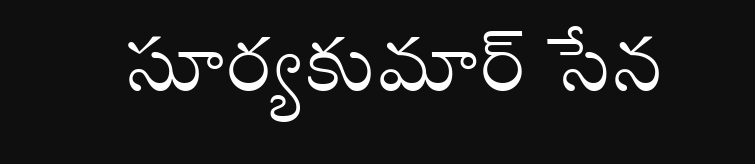సూర్యకుమార్ సేన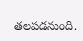తలపడనుంది.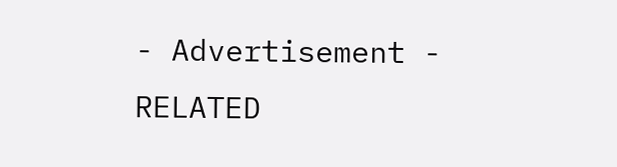- Advertisement -
RELATED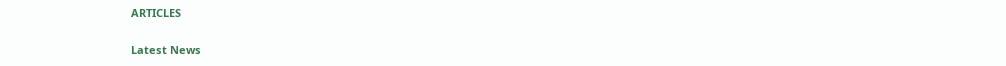ARTICLES

Latest News